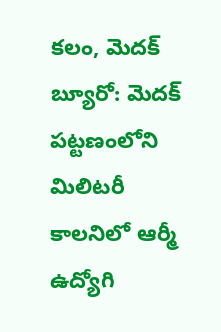కలం, మెదక్ బ్యూరో: మెదక్ పట్టణంలోని మిలిటరీ కాలనిలో ఆర్మీ ఉద్యోగి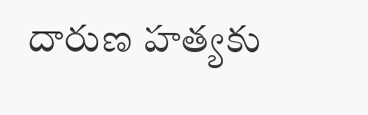దారుణ హత్యకు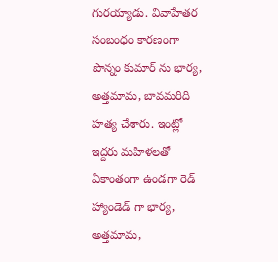గురయ్యాడు. వివాహేతర సంబంధం కారణంగా పొన్నం కుమార్ ను భార్య, అత్తమామ, బావమరిది హత్య చేశారు. ఇంట్లో ఇద్దరు మహిళలతో ఏకాంతంగా ఉండగా రెడ్ హ్యాండెడ్ గా భార్య, అత్తమామ,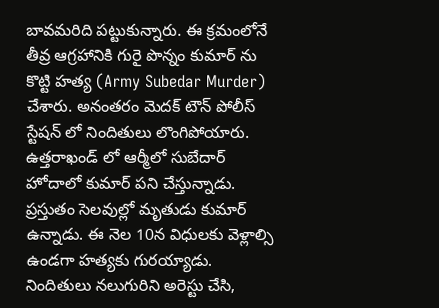బావమరిది పట్టుకున్నారు. ఈ క్రమంలోనే తీవ్ర ఆగ్రహానికి గురై పొన్నం కుమార్ ను కొట్టి హత్య (Army Subedar Murder) చేశారు. అనంతరం మెదక్ టౌన్ పోలీస్ స్టేషన్ లో నిందితులు లొంగిపోయారు. ఉత్తరాఖండ్ లో ఆర్మీలో సుబేదార్ హోదాలో కుమార్ పని చేస్తున్నాడు. ప్రస్తుతం సెలవుల్లో మృతుడు కుమార్ ఉన్నాడు. ఈ నెల 10న విధులకు వెళ్లాల్సి ఉండగా హత్యకు గురయ్యాడు. నిందితులు నలుగురిని అరెస్టు చేసి,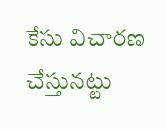కేసు విచారణ చేస్తునట్టు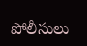పోలీసులు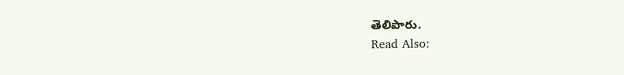తెలిపారు.
Read Also: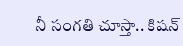నీ సంగతి చూస్తా.. కిషన్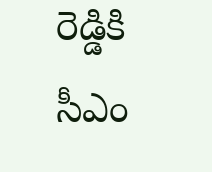రెడ్డికి సీఎం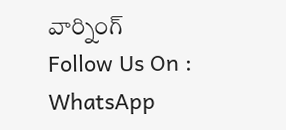వార్నింగ్
Follow Us On : WhatsApp